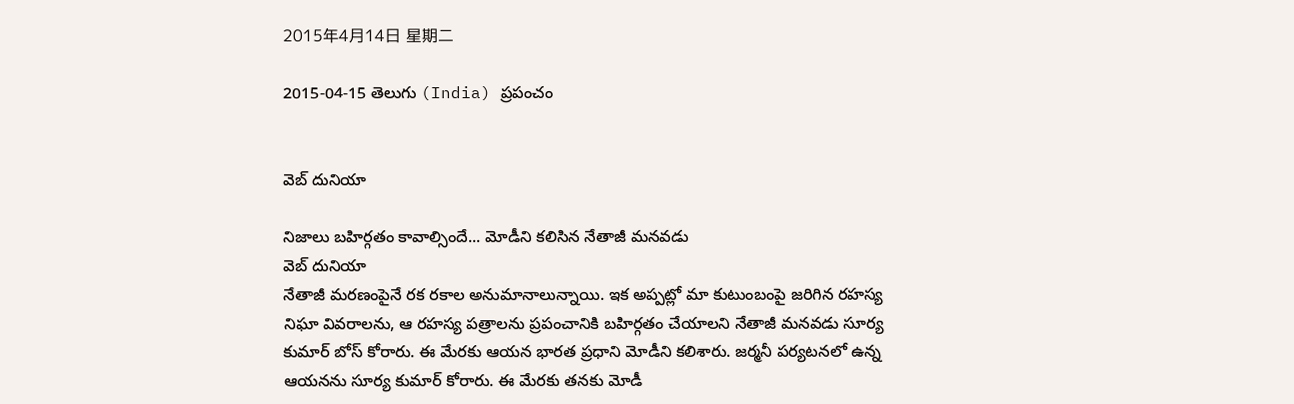2015年4月14日 星期二

2015-04-15 తెలుగు (India) ప్రపంచం


వెబ్ దునియా

నిజాలు బహిర్గతం కావాల్సిందే... మోడీని కలిసిన నేతాజీ మనవడు
వెబ్ దునియా
నేతాజీ మరణంపైనే రక రకాల అనుమానాలున్నాయి. ఇక అప్పట్లో మా కుటుంబంపై జరిగిన రహస్య నిఘా వివరాలను, ఆ రహస్య పత్రాలను ప్రపంచానికి బహిర్గతం చేయాలని నేతాజీ మనవడు సూర్య కుమార్ బోస్ కోరారు. ఈ మేరకు ఆయన భారత ప్రధాని మోడీని కలిశారు. జర్మనీ పర్యటనలో ఉన్న ఆయనను సూర్య కుమార్ కోరారు. ఈ మేరకు తనకు మోడీ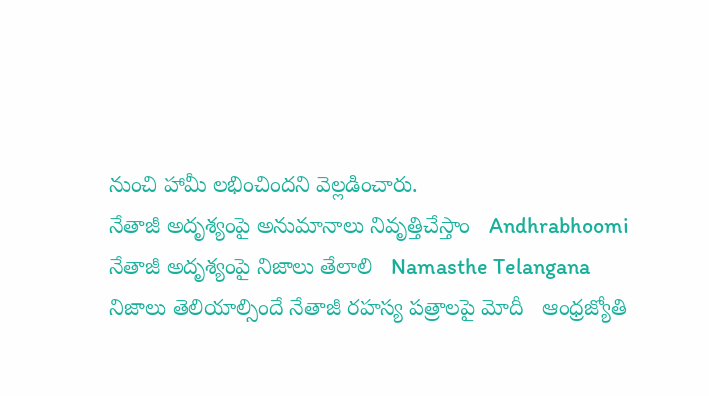నుంచి హామీ లభించిందని వెల్లడించారు.
నేతాజీ అదృశ్యంపై అనుమానాలు నివృత్తిచేస్తాం   Andhrabhoomi
నేతాజీ అదృశ్యంపై నిజాలు తేలాలి   Namasthe Telangana
నిజాలు తెలియాల్సిందే నేతాజీ రహస్య పత్రాలపై మోదీ   ఆంధ్రజ్యోతి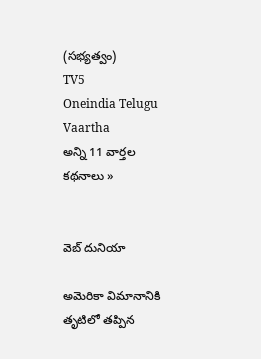(సభ్యత్వం)
TV5
Oneindia Telugu
Vaartha
అన్ని 11 వార్తల కథనాలు »


వెబ్ దునియా

అమెరికా విమానానికి తృటిలో తప్పిన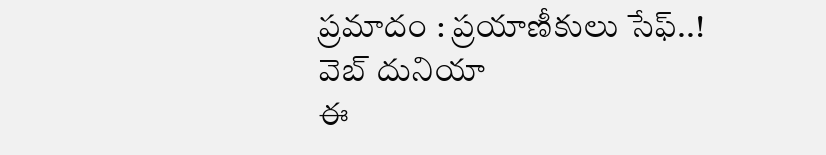ప్రమాదం : ప్రయాణీకులు సేఫ్..!
వెబ్ దునియా
ఈ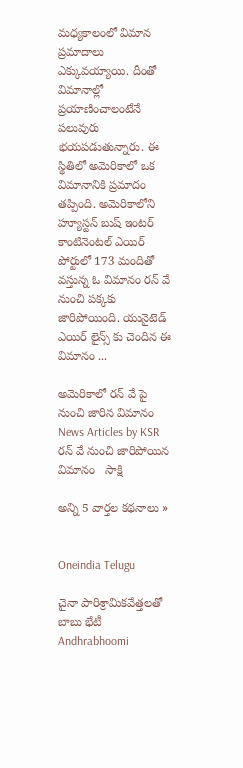మధ్యకాలంలో విమాన ప్రమాదాలు ఎక్కువయ్యాయి. దీంతో విమానాల్లో ప్రయాణించాలంటేనే పలువురు భయపడుతున్నారు. ఈ స్థితిలో అమెరికాలో ఒక విమానానికి ప్రమాదం తప్పింది. అమెరికాలోని హ్యూస్టన్ బుష్ ఇంటర్ కాంటినెంటల్ ఎయిర్ పోర్టులో 173 మందితో వస్తున్న ఓ విమానం రన్ వే నుంచి పక్కకు జారిపోయింది. యునైటెడ్ ఎయిర్ లైన్స్ కు చెందిన ఈ విమానం ...

అమెరికాలో రన్ వే పై నుంచి జారిన విమానం   News Articles by KSR
రన్ వే నుంచి జారిపోయిన విమానం   సాక్షి

అన్ని 5 వార్తల కథనాలు »


Oneindia Telugu

చైనా పారిశ్రామికవేత్తలతో బాబు భేటీ
Andhrabhoomi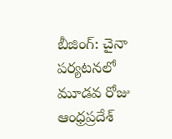బీజింగ్: చైనా పర్యటనలో మూడవ రోజు ఆంధ్రప్రదేశ్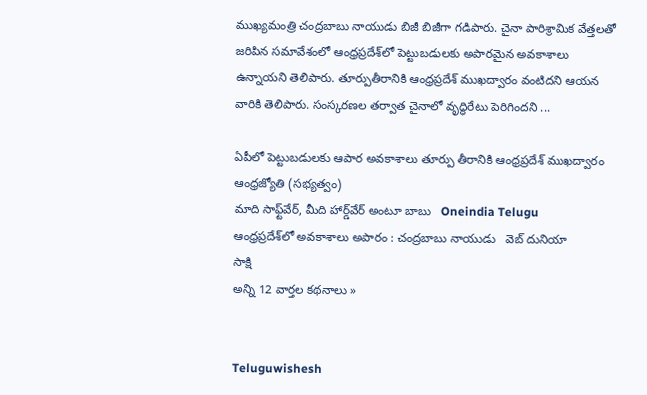ముఖ్యమంత్రి చంద్రబాబు నాయుడు బిజీ బిజీగా గడిపారు. చైనా పారిశ్రామిక వేత్తలతో జరిపిన సమావేశంలో ఆంధ్రప్రదేశ్‌లో పెట్టుబడులకు అపారమైన అవకాశాలు ఉన్నాయని తెలిపారు. తూర్పుతీరానికి ఆంధ్రప్రదేశ్ ముఖద్వారం వంటిదని ఆయన వారికి తెలిపారు. సంస్కరణల తర్వాత చైనాలో వృద్ధిరేటు పెరిగిందని ...

ఏపీలో పెట్టుబడులకు ఆపార అవకాశాలు తూర్పు తీరానికి ఆంధ్రప్రదేశ్‌ ముఖద్వారం   ఆంధ్రజ్యోతి (సభ్యత్వం)
మాది సాఫ్ట్‌వేర్, మీది హార్డ్‌వేర్ అంటూ బాబు   Oneindia Telugu
ఆంధ్రప్రదేశ్‌లో అవకాశాలు అపారం : చంద్రబాబు నాయుడు   వెబ్ దునియా
సాక్షి
అన్ని 12 వార్తల కథనాలు »


Teluguwishesh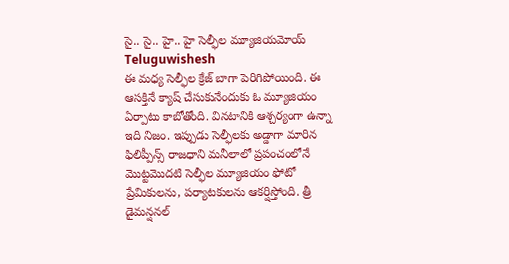సై.. సై.. హై.. హై సెల్ఫీల మ్యూజియమోయ్
Teluguwishesh
ఈ మధ్య సెల్ఫీల క్రేజ్‌ బాగా పెరిగిపోయింది. ఈ ఆసక్తినే క్యాష్‌ చేసుకునేందుకు ఓ మ్యూజియం ఏర్పాటు కాబోతోంది. వినటానికి ఆశ్చర్యంగా ఉన్నా ఇది నిజం. ఇప్పుడు సెల్ఫీలకు అడ్డాగా మారిన ఫిలిప్పీన్స్ రాజధాని మనీలాలో ప్రపంచంలోనే మొట్టమొదటి సెల్ఫీల మ్యూజియం ఫోటో ప్రేమికులను, పర్యాటకులను ఆకర్షిస్తోంది. త్రీ డైమన్షనల్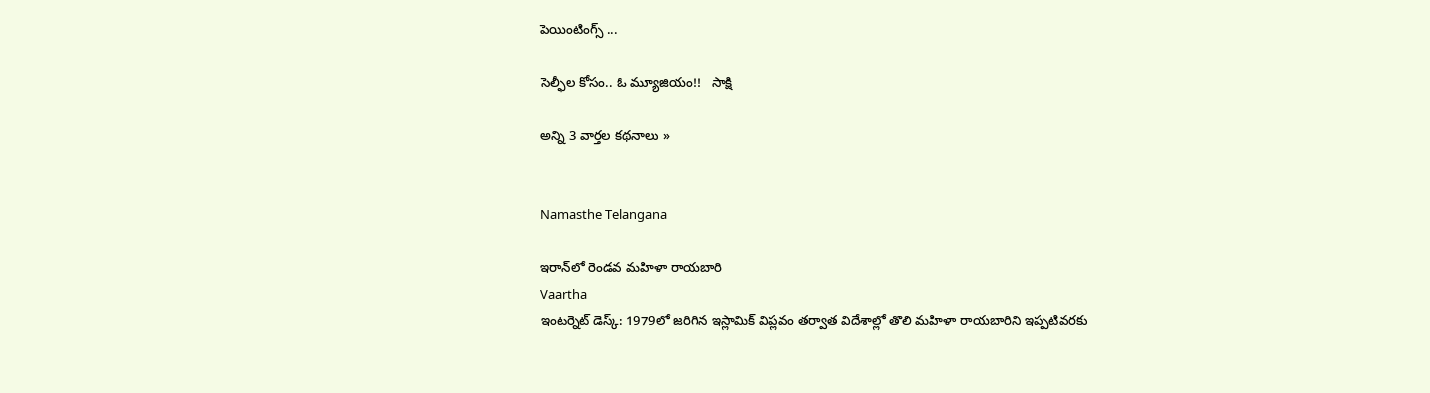పెయింటింగ్స్ ...

సెల్ఫీల కోసం.. ఓ మ్యూజియం!!   సాక్షి

అన్ని 3 వార్తల కథనాలు »


Namasthe Telangana

ఇరాన్‌లో రెండవ మహిళా రాయబారి
Vaartha
ఇంటర్నెట్ డెస్క్: 1979లో జరిగిన ఇస్లామిక్‌ విప్లవం తర్వాత విదేశాల్లో తొలి మహిళా రాయబారిని ఇప్పటివరకు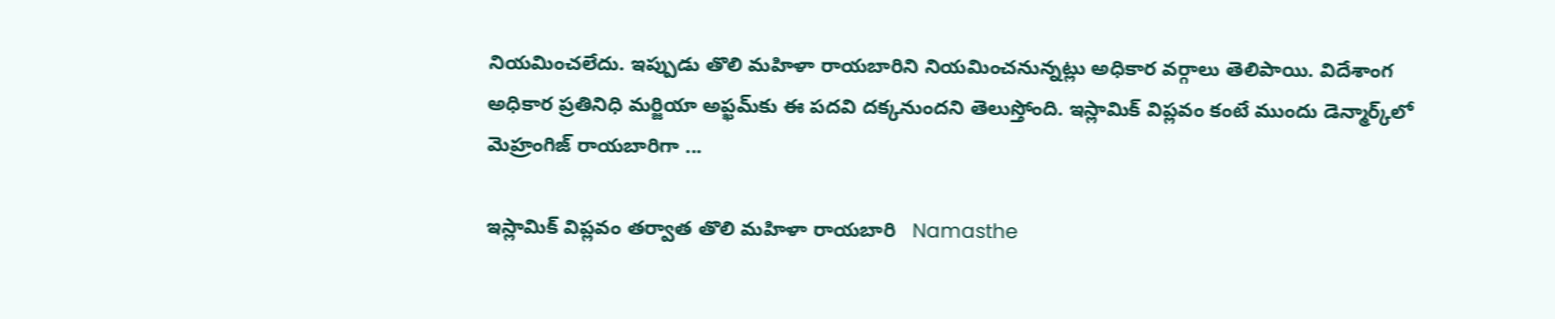నియమించలేదు. ఇప్పుడు తొలి మహిళా రాయబారిని నియమించనున్నట్లు అధికార వర్గాలు తెలిపాయి. విదేశాంగ అధికార ప్రతినిధి మర్జియా అప్ఖమ్‌కు ఈ పదవి దక్కనుందని తెలుస్తోంది. ఇస్లామిక్‌ విప్లవం కంటే ముందు డెన్మార్క్‌లో మెహ్రంగిజ్‌ రాయబారిగా ...

ఇస్లామిక్ విప్లవం తర్వాత తొలి మహిళా రాయబారి   Namasthe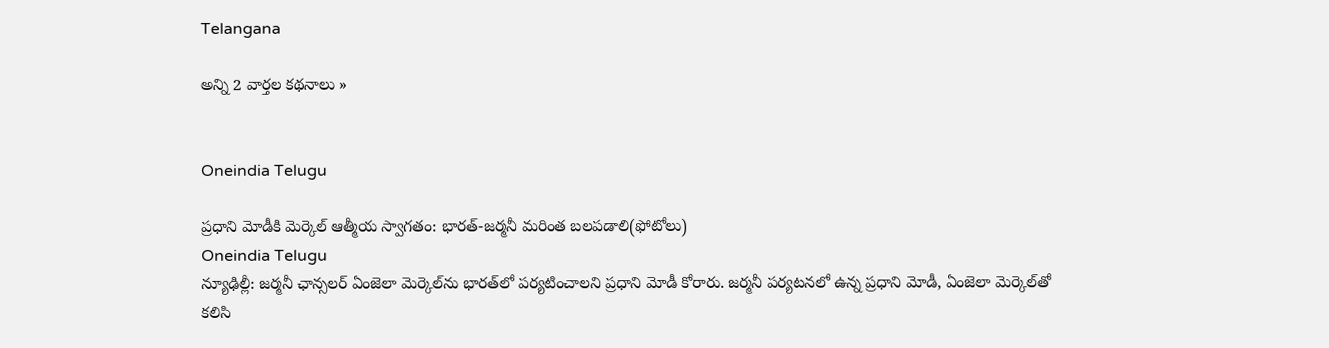Telangana

అన్ని 2 వార్తల కథనాలు »


Oneindia Telugu

ప్రధాని మోడీకి మెర్కెల్‌ ఆత్మీయ స్వాగతం: భారత్-జర్మనీ మరింత బలపడాలి(ఫోటోలు)
Oneindia Telugu
న్యూఢిల్లీ: జర్మనీ ఛాన్సలర్ ఏంజెలా మెర్కెల్‌ను భారత్‌లో పర్యటించాలని ప్రధాని మోడీ కోరారు. జర్మనీ పర్యటనలో ఉన్న ప్రధాని మోడీ, ఏంజెలా మెర్కెల్‌తో కలిసి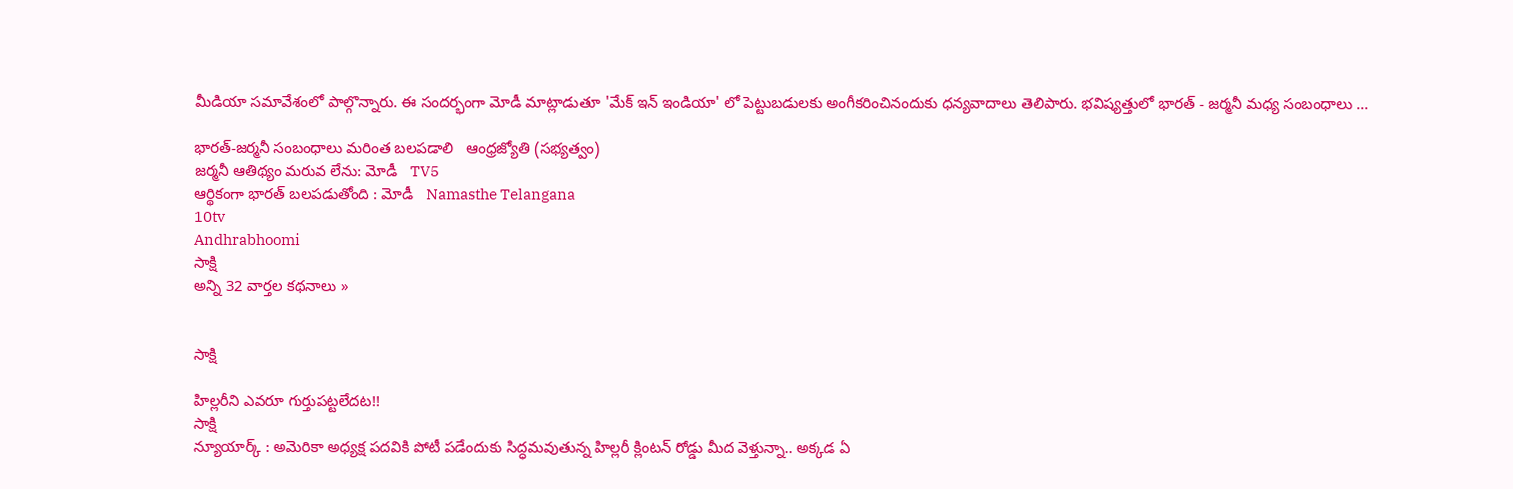మీడియా సమావేశంలో పాల్గొన్నారు. ఈ సందర్భంగా మోడీ మాట్లాడుతూ 'మేక్ ఇన్ ఇండియా' లో పెట్టుబడులకు అంగీకరించినందుకు ధన్యవాదాలు తెలిపారు. భవిష్యత్తులో భారత్ - జర్మనీ మధ్య సంబంధాలు ...

భారత్‌-జర్మనీ సంబంధాలు మరింత బలపడాలి   ఆంధ్రజ్యోతి (సభ్యత్వం)
జర్మనీ ఆతిథ్యం మరువ లేను: మోడీ   TV5
ఆర్థికంగా భారత్ బలపడుతోంది : మోడీ   Namasthe Telangana
10tv
Andhrabhoomi
సాక్షి
అన్ని 32 వార్తల కథనాలు »


సాక్షి

హిల్లరీని ఎవరూ గుర్తుపట్టలేదట!!
సాక్షి
న్యూయార్క్ : అమెరికా అధ్యక్ష పదవికి పోటీ పడేందుకు సిద్ధమవుతున్న హిల్లరీ క్లింటన్ రోడ్డు మీద వెళ్తున్నా.. అక్కడ ఏ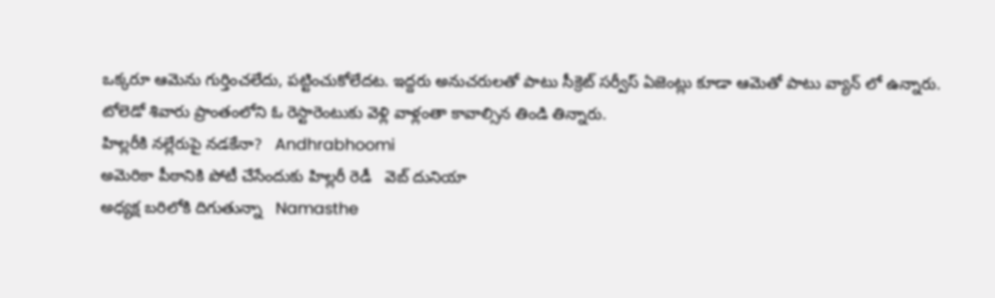ఒక్కరూ ఆమెను గుర్తించలేదు, పట్టించుకోలేదట. ఇద్దరు అనుచరులతో పాటు సీక్రెట్ సర్వీస్ ఏజెంట్లు కూడా ఆమెతో పాటు వ్యాన్ లో ఉన్నారు. టోలెడో శివారు ప్రాంతంలోని ఓ రెస్టారెంటుకు వెళ్లి వాళ్లంతా కావాల్సిన తిండి తిన్నారు.
హిల్లరీకి నల్లేరుపై నడకేనా?   Andhrabhoomi
అమెరికా పీఠానికి పోటీ చేసేందుకు హిల్లరీ రెడీ   వెబ్ దునియా
అధ్యక్ష బరిలోకి దిగుతున్నా   Namasthe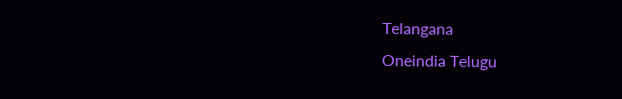Telangana
Oneindia Telugu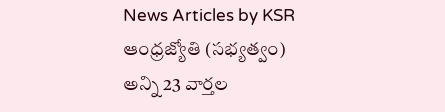News Articles by KSR
ఆంధ్రజ్యోతి (సభ్యత్వం)
అన్ని 23 వార్తల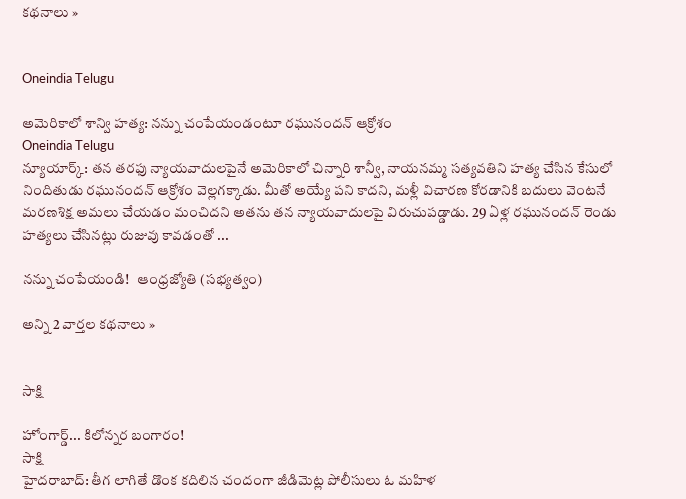కథనాలు »


Oneindia Telugu

అమెరికాలో శాన్వి హత్య: నన్ను చంపేయండంటూ రఘునందన్ ఆక్రోశం
Oneindia Telugu
న్యూయార్క్: తన తరఫు న్యాయవాదులపైనే అమెరికాలో చిన్నారి శాన్వీ, నాయనమ్మ సత్యవతిని హత్య చేసిన కేసులో నిందితుడు రఘునందన్ ఆక్రోశం వెల్లగక్కాడు. మీతో అయ్యే పని కాదని, మళ్లీ విచారణ కోరడానికి బదులు వెంటనే మరణశిక్ష అమలు చేయడం మంచిదని అతను తన న్యాయవాదులపై విరుచుపడ్డాడు. 29 ఏళ్ల రఘునందన్ రెండు హత్యలు చేసినట్లు రుజువు కావడంతో ...

నన్ను చంపేయండి!   ఆంధ్రజ్యోతి (సభ్యత్వం)

అన్ని 2 వార్తల కథనాలు »


సాక్షి

హోంగార్డ్... కిలోన్నర బంగారం!
సాక్షి
హైదరాబాద్: తీగ లాగితే డొంక కదిలిన చందంగా జీడిమెట్ల పోలీసులు ఓ మహిళ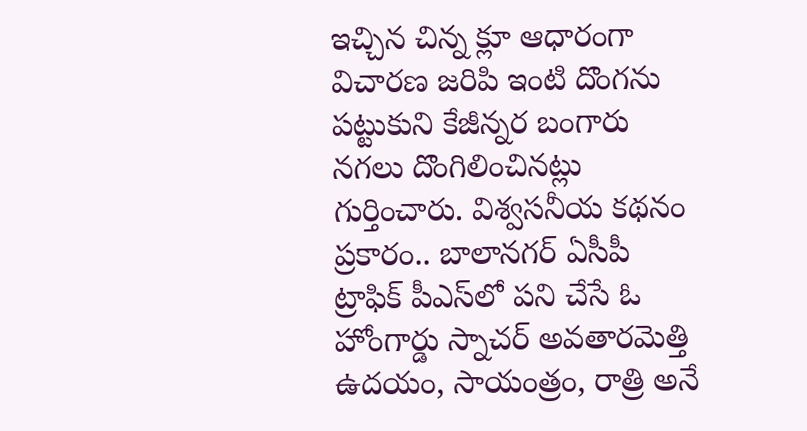ఇచ్చిన చిన్న క్లూ ఆధారంగా విచారణ జరిపి ఇంటి దొంగను పట్టుకుని కేజీన్నర బంగారు నగలు దొంగిలించినట్లు గుర్తించారు. విశ్వసనీయ కథనం ప్రకారం.. బాలానగర్ ఏసీపీ ట్రాఫిక్ పీఎస్‌లో పని చేసే ఓ హోంగార్డు స్నాచర్ అవతారమెత్తి ఉదయం, సాయంత్రం, రాత్రి అనే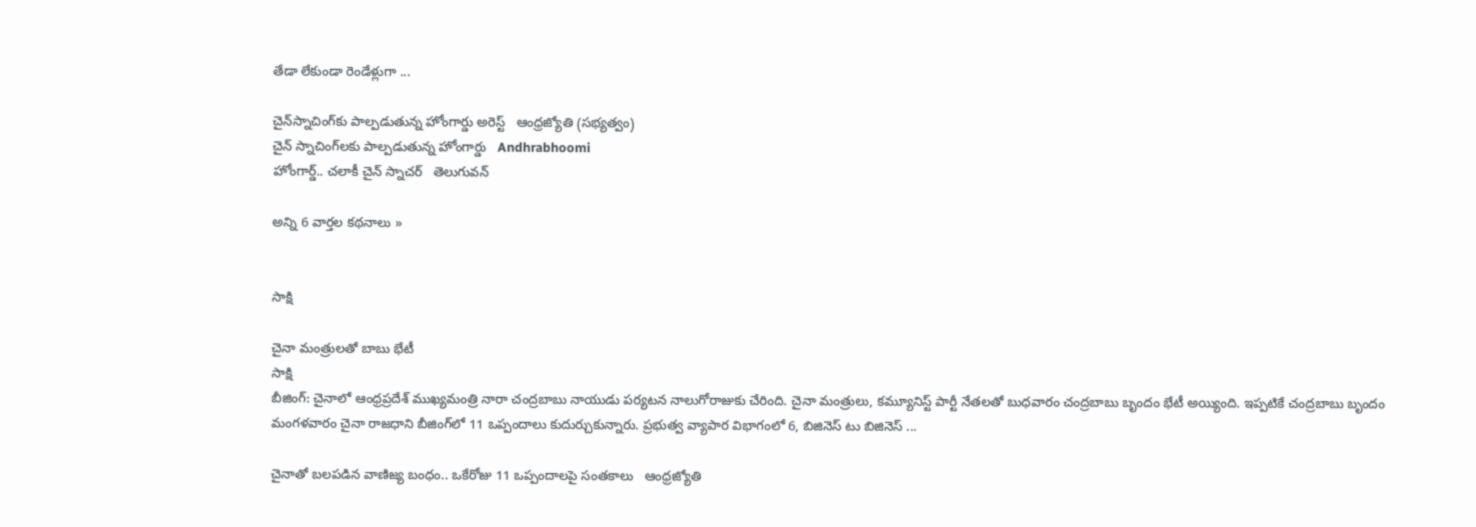తేడా లేకుండా రెండేళ్లుగా ...

చైన్‌స్నాచింగ్‌కు పాల్పడుతున్న హోంగార్డు అరెస్ట్‌   ఆంధ్రజ్యోతి (సభ్యత్వం)
చైన్ స్నాచింగ్‌లకు పాల్పడుతున్న హోంగార్డు   Andhrabhoomi
హోంగార్డ్.. చలాకీ చైన్ స్నాచర్   తెలుగువన్

అన్ని 6 వార్తల కథనాలు »


సాక్షి

చైనా మంత్రులతో బాబు భేటీ
సాక్షి
బీజింగ్: చైనాలో ఆంధ్రప్రదేశ్ ముఖ్యమంత్రి నారా చంద్రబాబు నాయుడు పర్యటన నాలుగోరాజుకు చేరింది. చైనా మంత్రులు, కమ్యూనిస్ట్ పార్టీ నేతలతో బుధవారం చంద్రబాబు బృందం భేటీ అయ్యింది. ఇప్పటికే చంద్రబాబు బృందం మంగళవారం చైనా రాజధాని బీజింగ్‌లో 11 ఒప్పందాలు కుదుర్చుకున్నారు. ప్రభుత్వ వ్యాపార విభాగంలో 6, బిజినెస్ టు బిజినెస్ ...

చైనాతో బలపడిన వాణిజ్య బంధం.. ఒకేరోజు 11 ఒప్పందాలపై సంతకాలు   ఆంధ్రజ్యోతి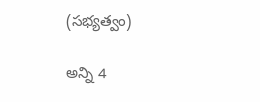(సభ్యత్వం)

అన్ని 4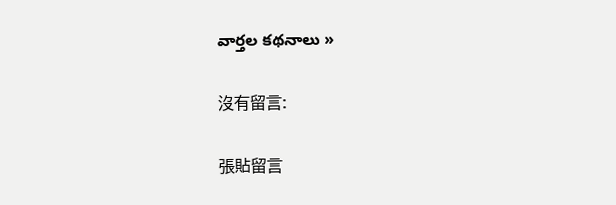వార్తల కథనాలు »

沒有留言:

張貼留言